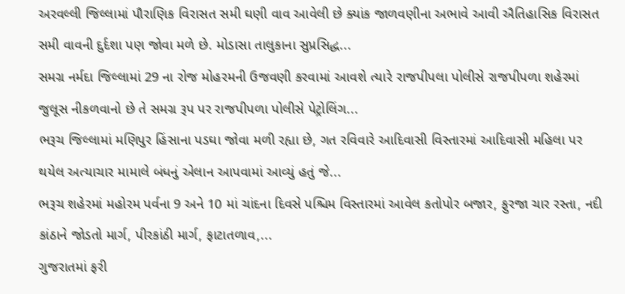અરવલ્લી જિલ્લામાં પૌરાણિક વિરાસત સમી ઘણી વાવ આવેલી છે ક્યાંક જાળવણીના અભાવે આવી ઐતિહાસિક વિરાસત સમી વાવની દુર્દશા પણ જોવા મળે છે. મોડાસા તાલુકાના સુપ્રસિદ્ધ...
સમગ્ર નર્મદા જિલ્લામાં 29 ના રોજ મોહરમની ઉજવણી કરવામાં આવશે ત્યારે રાજપીપલા પોલીસે રાજપીપળા શહેરમાં જુલૂસ નીકળવાનો છે તે સમગ્ર રૂપ પર રાજપીપળા પોલીસે પેટ્રોલિંગ...
ભરૂચ જિલ્લામાં મણિપુર હિંસાના પડઘા જોવા મળી રહ્યા છે, ગત રવિવારે આદિવાસી વિસ્તારમાં આદિવાસી મહિલા પર થયેલ અત્યાચાર મામાલે બંધનું એલાન આપવામાં આવ્યું હતું જે...
ભરૂચ શહેરમાં મહોરમ પર્વના 9 અને 10 માં ચાંદના દિવસે પશ્ચિમ વિસ્તારમાં આવેલ કતોપોર બજાર, ફુરજા ચાર રસ્તા, નદી કાંઠાને જોડતો માર્ગ, પીરકાંઠી માર્ગ, ફાટાતળાવ,...
ગુજરાતમાં ફરી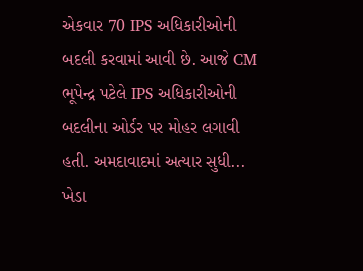એકવાર 70 IPS અધિકારીઓની બદલી કરવામાં આવી છે. આજે CM ભૂપેન્દ્ર પટેલે IPS અધિકારીઓની બદલીના ઓર્ડર પર મોહર લગાવી હતી. અમદાવાદમાં અત્યાર સુધી...
ખેડા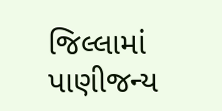જિલ્લામાં પાણીજન્ય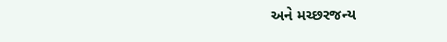અને મચ્છરજન્ય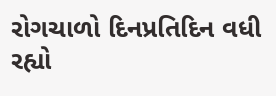રોગચાળો દિનપ્રતિદિન વધી રહ્યો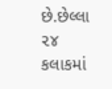છે.છેલ્લા ૨૪ કલાકમાં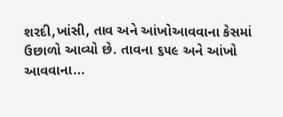શરદી,ખાંસી, તાવ અને આંખોઆવવાના કેસમાં ઉછાળો આવ્યો છે. તાવના ૬૫૯ અને આંખો આવવાના...